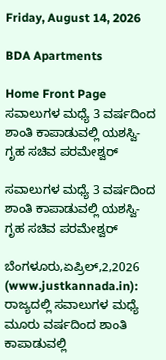Friday, August 14, 2026

BDA Apartments

Home Front Page ಸವಾಲುಗಳ ಮಧ್ಯೆ 3 ವರ್ಷದಿಂದ ಶಾಂತಿ ಕಾಪಾಡುವಲ್ಲಿ ಯಶಸ್ವಿ- ಗೃಹ ಸಚಿವ ಪರಮೇಶ್ವರ್

ಸವಾಲುಗಳ ಮಧ್ಯೆ 3 ವರ್ಷದಿಂದ ಶಾಂತಿ ಕಾಪಾಡುವಲ್ಲಿ ಯಶಸ್ವಿ- ಗೃಹ ಸಚಿವ ಪರಮೇಶ್ವರ್

ಬೆಂಗಳೂರು,ಏಪ್ರಿಲ್,2,2026 (www.justkannada.in): ರಾಜ್ಯದಲ್ಲಿ ಸವಾಲುಗಳ ಮಧ್ಯೆ ಮೂರು ವರ್ಷದಿಂದ ಶಾಂತಿ ಕಾಪಾಡುವಲ್ಲಿ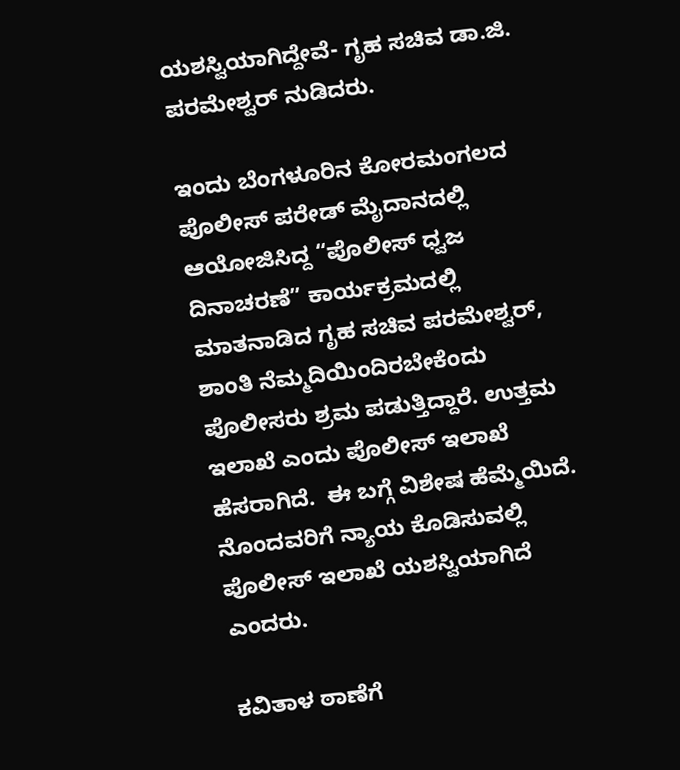ಯಶಸ್ವಿಯಾಗಿದ್ದೇವೆ- ಗೃಹ ಸಚಿವ ಡಾ.ಜಿ. ಪರಮೇಶ್ವರ್ ನುಡಿದರು.

ಇಂದು ಬೆಂಗಳೂರಿನ ಕೋರಮಂಗಲದ ಪೊಲೀಸ್ ಪರೇಡ್ ಮೈದಾನದಲ್ಲಿ ಆಯೋಜಿಸಿದ್ದ “ಪೊಲೀಸ್ ಧ್ವಜ ದಿನಾಚರಣೆ” ಕಾರ್ಯಕ್ರಮದಲ್ಲಿ ಮಾತನಾಡಿದ ಗೃಹ ಸಚಿವ ಪರಮೇಶ್ವರ್,  ಶಾಂತಿ ನೆಮ್ಮದಿಯಿಂದಿರಬೇಕೆಂದು ಪೊಲೀಸರು ಶ್ರಮ ಪಡುತ್ತಿದ್ದಾರೆ. ಉತ್ತಮ ಇಲಾಖೆ ಎಂದು ಪೊಲೀಸ್ ಇಲಾಖೆ ಹೆಸರಾಗಿದೆ.  ಈ ಬಗ್ಗೆ ವಿಶೇಷ ಹೆಮ್ಮೆಯಿದೆ. ನೊಂದವರಿಗೆ ನ್ಯಾಯ ಕೊಡಿಸುವಲ್ಲಿ ಪೊಲೀಸ್ ಇಲಾಖೆ ಯಶಸ್ವಿಯಾಗಿದೆ ಎಂದರು.

ಕವಿತಾಳ ಠಾಣೆಗೆ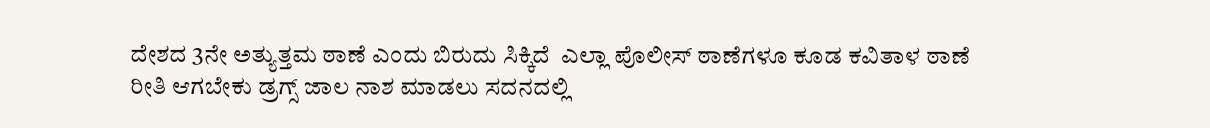ದೇಶದ 3ನೇ ಅತ್ಯುತ್ತಮ ಠಾಣೆ ಎಂದು ಬಿರುದು ಸಿಕ್ಕಿದೆ  ಎಲ್ಲಾ ಪೊಲೀಸ್ ಠಾಣೆಗಳೂ ಕೂಡ ಕವಿತಾಳ ಠಾಣೆ ರೀತಿ ಆಗಬೇಕು ಡ್ರಗ್ಸ್ ಜಾಲ ನಾಶ ಮಾಡಲು ಸದನದಲ್ಲಿ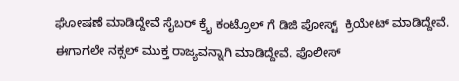ಘೋಷಣೆ ಮಾಡಿದ್ದೇವೆ ಸೈಬರ್ ಕ್ರೈ ಕಂಟ್ರೊಲ್ ಗೆ ಡಿಜಿ ಪೋಸ್ಟ್  ಕ್ರಿಯೇಟ್ ಮಾಡಿದ್ದೇವೆ.  ಈಗಾಗಲೇ ನಕ್ಸಲ್ ಮುಕ್ತ ರಾಜ್ಯವನ್ನಾಗಿ ಮಾಡಿದ್ದೇವೆ. ಪೊಲೀಸ್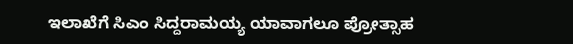ಇಲಾಖೆಗೆ ಸಿಎಂ ಸಿದ್ದರಾಮಯ್ಯ ಯಾವಾಗಲೂ ಪ್ರೋತ್ಸಾಹ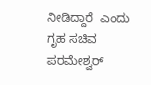ನೀಡಿದ್ದಾರೆ  ಎಂದು ಗೃಹ ಸಚಿವ ಪರಮೇಶ್ವರ್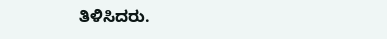ತಿಳಿಸಿದರು.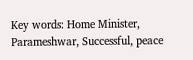Key words: Home Minister, Parameshwar, Successful, peace